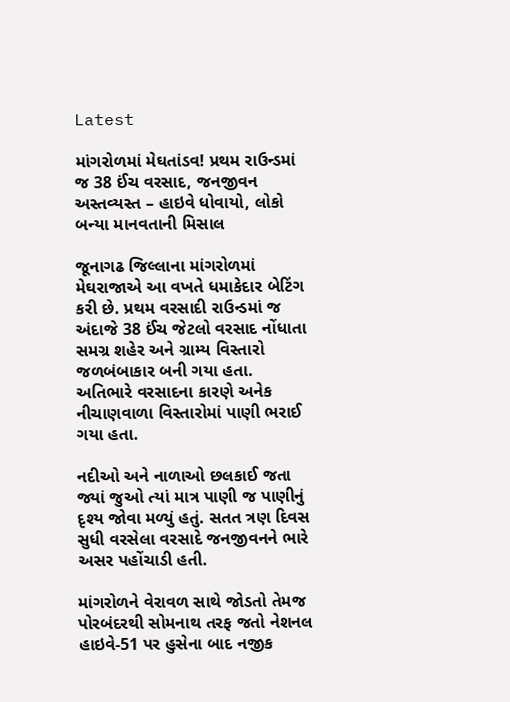Latest

માંગરોળમાં મેઘતાંડવ! પ્રથમ રાઉન્ડમાં જ 38 ઈંચ વરસાદ, જનજીવન અસ્તવ્યસ્ત – હાઇવે ધોવાયો, લોકો બન્યા માનવતાની મિસાલ

જૂનાગઢ જિલ્લાના માંગરોળમાં મેઘરાજાએ આ વખતે ધમાકેદાર બેટિંગ કરી છે. પ્રથમ વરસાદી રાઉન્ડમાં જ અંદાજે 38 ઈંચ જેટલો વરસાદ નોંધાતા સમગ્ર શહેર અને ગ્રામ્ય વિસ્તારો જળબંબાકાર બની ગયા હતા.
અતિભારે વરસાદના કારણે અનેક નીચાણવાળા વિસ્તારોમાં પાણી ભરાઈ ગયા હતા.

નદીઓ અને નાળાઓ છલકાઈ જતા જ્યાં જુઓ ત્યાં માત્ર પાણી જ પાણીનું દૃશ્ય જોવા મળ્યું હતું. સતત ત્રણ દિવસ સુધી વરસેલા વરસાદે જનજીવનને ભારે અસર પહોંચાડી હતી.

માંગરોળને વેરાવળ સાથે જોડતો તેમજ પોરબંદરથી સોમનાથ તરફ જતો નેશનલ હાઇવે-51 પર હુસેના બાદ નજીક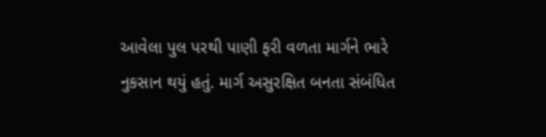આવેલા પુલ પરથી પાણી ફરી વળતા માર્ગને ભારે નુકસાન થયું હતું. માર્ગ અસુરક્ષિત બનતા સંબંધિત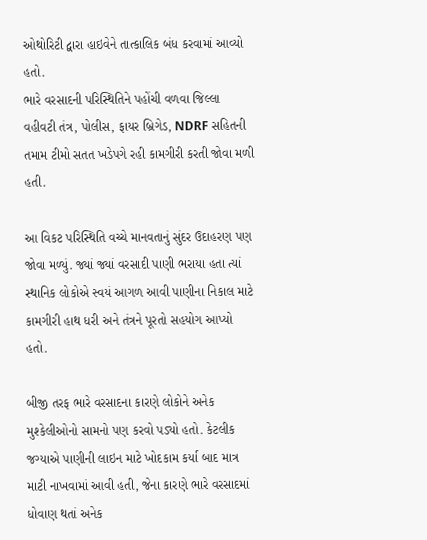ઓથોરિટી દ્વારા હાઇવેને તાત્કાલિક બંધ કરવામાં આવ્યો હતો.
ભારે વરસાદની પરિસ્થિતિને પહોંચી વળવા જિલ્લા વહીવટી તંત્ર, પોલીસ, ફાયર બ્રિગેડ, NDRF સહિતની તમામ ટીમો સતત ખડેપગે રહી કામગીરી કરતી જોવા મળી હતી.

આ વિકટ પરિસ્થિતિ વચ્ચે માનવતાનું સુંદર ઉદાહરણ પણ જોવા મળ્યું. જ્યાં જ્યાં વરસાદી પાણી ભરાયા હતા ત્યાં સ્થાનિક લોકોએ સ્વયં આગળ આવી પાણીના નિકાલ માટે કામગીરી હાથ ધરી અને તંત્રને પૂરતો સહયોગ આપ્યો હતો.

બીજી તરફ ભારે વરસાદના કારણે લોકોને અનેક મુશ્કેલીઓનો સામનો પણ કરવો પડ્યો હતો. કેટલીક જગ્યાએ પાણીની લાઇન માટે ખોદકામ કર્યા બાદ માત્ર માટી નાખવામાં આવી હતી, જેના કારણે ભારે વરસાદમાં ધોવાણ થતાં અનેક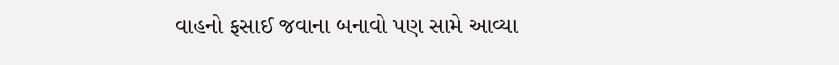વાહનો ફસાઈ જવાના બનાવો પણ સામે આવ્યા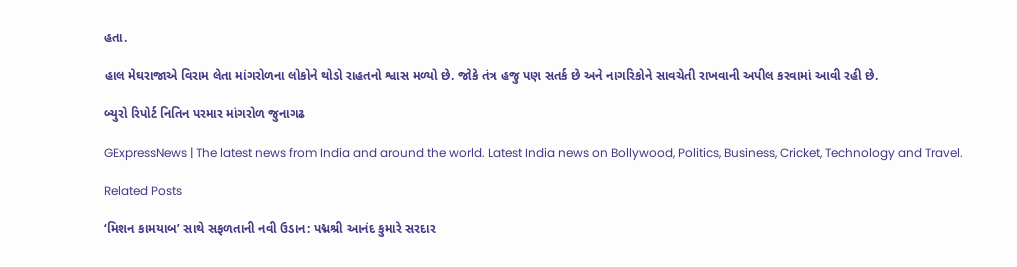હતા.

હાલ મેઘરાજાએ વિરામ લેતા માંગરોળના લોકોને થોડો રાહતનો શ્વાસ મળ્યો છે. જોકે તંત્ર હજુ પણ સતર્ક છે અને નાગરિકોને સાવચેતી રાખવાની અપીલ કરવામાં આવી રહી છે.

બ્યુરો રિપોર્ટ નિતિન પરમાર માંગરોળ જુનાગઢ

GExpressNews | The latest news from India and around the world. Latest India news on Bollywood, Politics, Business, Cricket, Technology and Travel.

Related Posts

‘મિશન કામયાબ’ સાથે સફળતાની નવી ઉડાન: પદ્મશ્રી આનંદ કુમારે સરદાર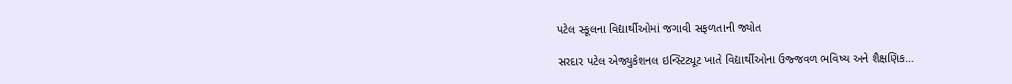પટેલ સ્કૂલના વિદ્યાર્થીઓમાં જગાવી સફળતાની જ્યોત

સરદાર પટેલ એજ્યુકેશનલ ઇન્સ્ટિટ્યૂટ ખાતે વિદ્યાર્થીઓના ઉજ્જવળ ભવિષ્ય અને શૈક્ષણિક…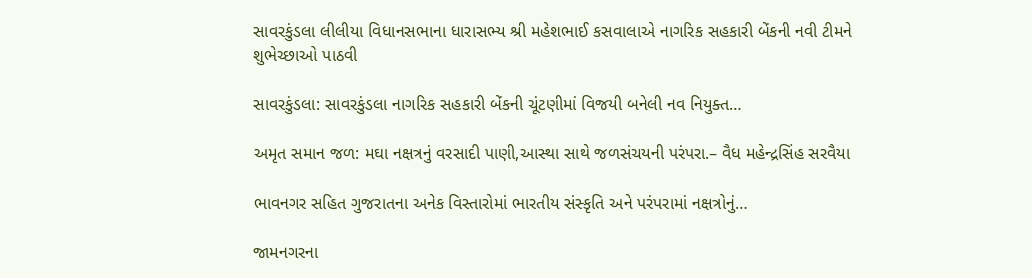સાવરકુંડલા લીલીયા વિધાનસભાના ધારાસભ્ય શ્રી મહેશભાઈ કસવાલાએ નાગરિક સહકારી બેંકની નવી ટીમને શુભેચ્છાઓ પાઠવી

સાવરકુંડલા: સાવરકુંડલા નાગરિક સહકારી બેંકની ચૂંટણીમાં વિજયી બનેલી નવ નિયુક્ત…

અમૃત સમાન જળ: મઘા નક્ષત્રનું વરસાદી પાણી,આસ્થા સાથે જળસંચયની પરંપરા.– વૈધ મહેન્દ્રસિંહ સરવૈયા

ભાવનગર સહિત ગુજરાતના અનેક વિસ્તારોમાં ભારતીય સંસ્કૃતિ અને પરંપરામાં નક્ષત્રોનું…

જામનગરના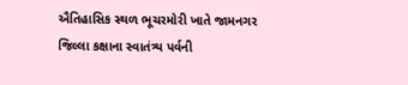ઐતિહાસિક સ્થળ ભૂચરમોરી ખાતે જામનગર જિલ્લા કક્ષાના સ્વાતંત્ર્ય પર્વની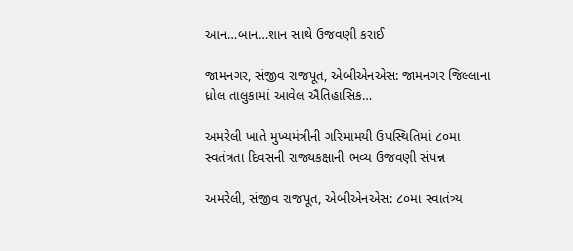આન…બાન…શાન સાથે ઉજવણી કરાઈ

જામનગર, સંજીવ રાજપૂત, એબીએનએસ: જામનગર જિલ્લાના ધ્રોલ તાલુકામાં આવેલ ઐતિહાસિક…

અમરેલી ખાતે મુખ્યમંત્રીની ગરિમામયી ઉપસ્થિતિમાં ૮૦મા સ્વતંત્રતા દિવસની રાજ્યકક્ષાની ભવ્ય ઉજવણી સંપન્ન

અમરેલી, સંજીવ રાજપૂત, એબીએનએસ: ૮૦મા સ્વાતંત્ર્ય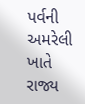પર્વની અમરેલી ખાતે રાજ્ય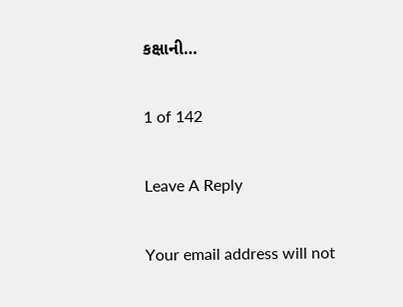કક્ષાની…

1 of 142

Leave A Reply

Your email address will not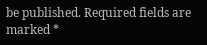be published. Required fields are marked *